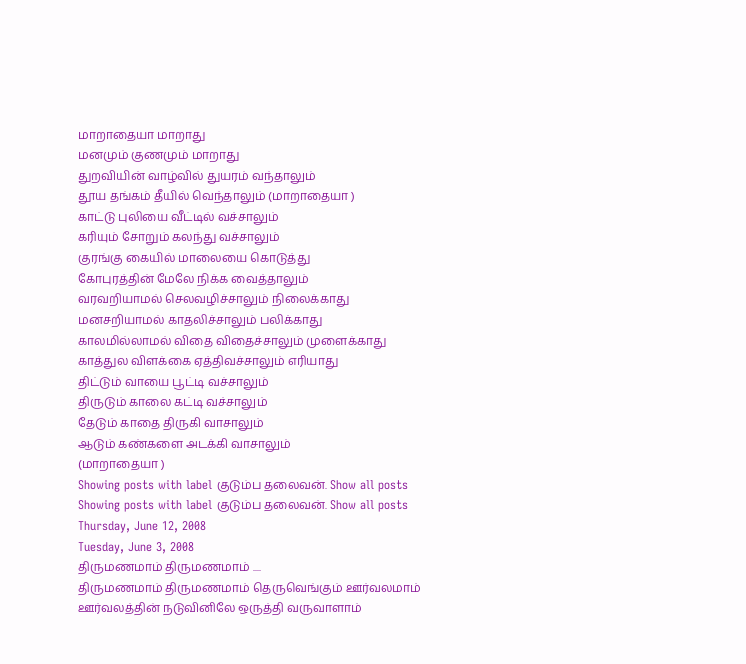மாறாதையா மாறாது
மனமும் குணமும் மாறாது
துறவியின் வாழ்வில் துயரம் வந்தாலும்
தூய தங்கம் தீயில் வெந்தாலும் (மாறாதையா )
காட்டு புலியை வீட்டில் வச்சாலும்
கரியும் சோறும் கலந்து வச்சாலும்
குரங்கு கையில் மாலையை கொடுத்து
கோபுரத்தின் மேலே நிக்க வைத்தாலும்
வரவறியாமல் செலவழிச்சாலும் நிலைக்காது
மனசறியாமல் காதலிச்சாலும் பலிக்காது
காலமில்லாமல் விதை விதைச்சாலும் முளைக்காது
காத்துல விளக்கை ஏத்திவச்சாலும் எரியாது
திட்டும் வாயை பூட்டி வச்சாலும்
திருடும் காலை கட்டி வச்சாலும்
தேடும் காதை திருகி வாசாலும்
ஆடும் கண்களை அடக்கி வாசாலும்
(மாறாதையா )
Showing posts with label குடும்ப தலைவன். Show all posts
Showing posts with label குடும்ப தலைவன். Show all posts
Thursday, June 12, 2008
Tuesday, June 3, 2008
திருமணமாம் திருமணமாம் ....
திருமணமாம் திருமணமாம் தெருவெங்கும் ஊர்வலமாம்
ஊர்வலத்தின் நடுவினிலே ஒருத்தி வருவாளாம்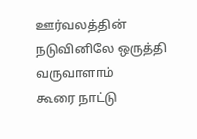ஊர்வலத்தின் நடுவினிலே ஒருத்தி வருவாளாம்
கூரை நாட்டு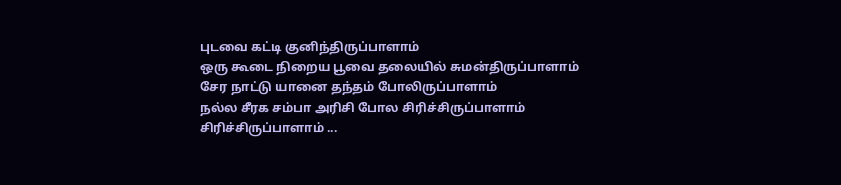புடவை கட்டி குனிந்திருப்பாளாம்
ஒரு கூடை நிறைய பூவை தலையில் சுமன்திருப்பாளாம்
சேர நாட்டு யானை தந்தம் போலிருப்பாளாம்
நல்ல சீரக சம்பா அரிசி போல சிரிச்சிருப்பாளாம்
சிரிச்சிருப்பாளாம் ...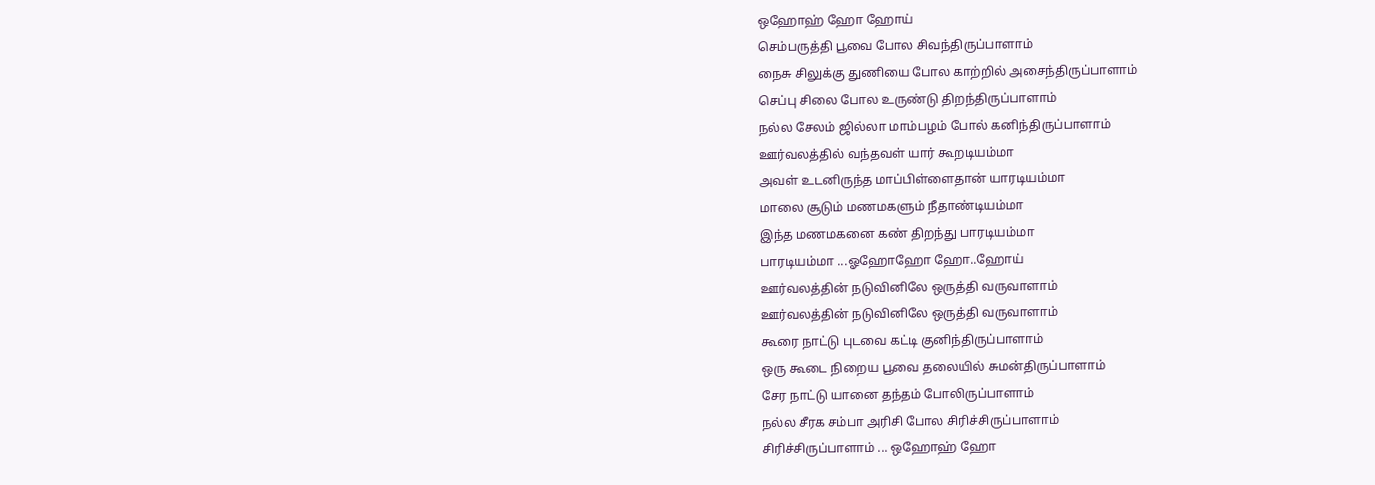ஒஹோஹ் ஹோ ஹோய்
செம்பருத்தி பூவை போல சிவந்திருப்பாளாம்
நைசு சிலுக்கு துணியை போல காற்றில் அசைந்திருப்பாளாம்
செப்பு சிலை போல உருண்டு திறந்திருப்பாளாம்
நல்ல சேலம் ஜில்லா மாம்பழம் போல் கனிந்திருப்பாளாம்
ஊர்வலத்தில் வந்தவள் யார் கூறடியம்மா
அவள் உடனிருந்த மாப்பிள்ளைதான் யாரடியம்மா
மாலை சூடும் மணமகளும் நீதாண்டியம்மா
இந்த மணமகனை கண் திறந்து பாரடியம்மா
பாரடியம்மா ...ஓஹோஹோ ஹோ..ஹோய்
ஊர்வலத்தின் நடுவினிலே ஒருத்தி வருவாளாம்
ஊர்வலத்தின் நடுவினிலே ஒருத்தி வருவாளாம்
கூரை நாட்டு புடவை கட்டி குனிந்திருப்பாளாம்
ஒரு கூடை நிறைய பூவை தலையில் சுமன்திருப்பாளாம்
சேர நாட்டு யானை தந்தம் போலிருப்பாளாம்
நல்ல சீரக சம்பா அரிசி போல சிரிச்சிருப்பாளாம்
சிரிச்சிருப்பாளாம் ... ஒஹோஹ் ஹோ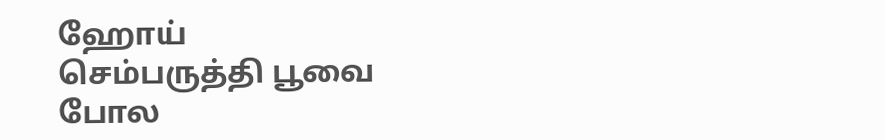ஹோய்
செம்பருத்தி பூவை போல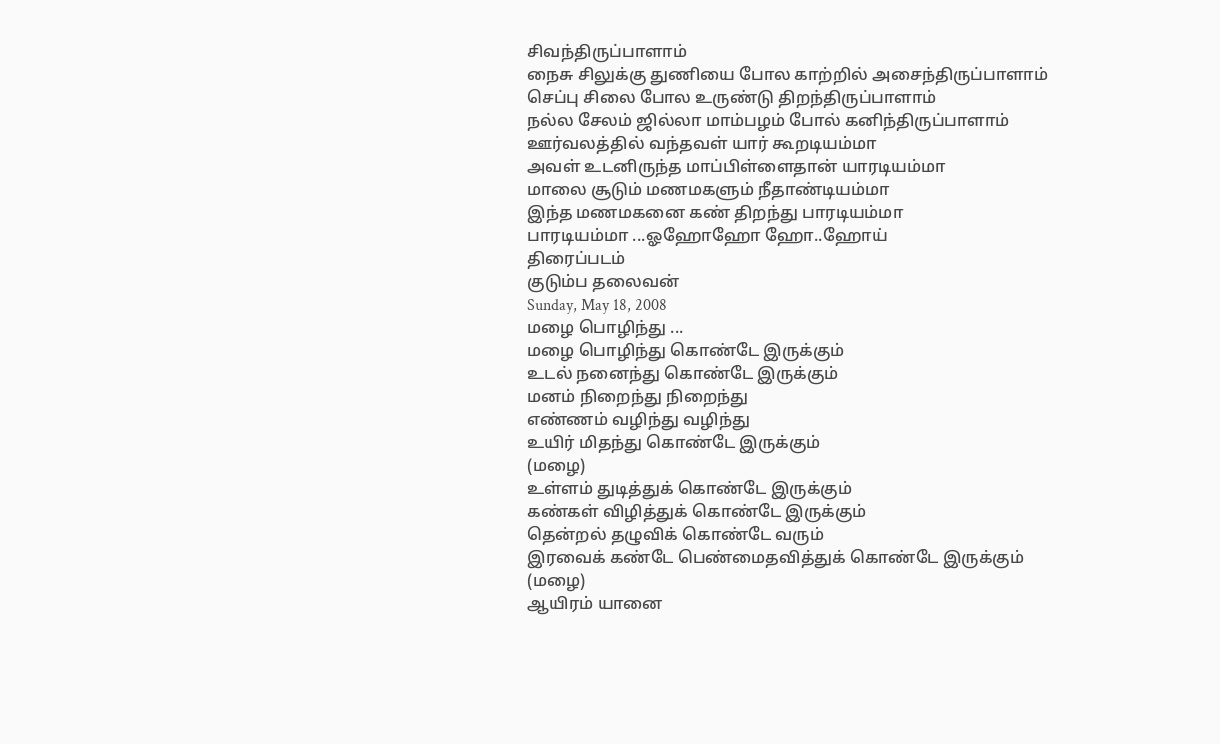சிவந்திருப்பாளாம்
நைசு சிலுக்கு துணியை போல காற்றில் அசைந்திருப்பாளாம்
செப்பு சிலை போல உருண்டு திறந்திருப்பாளாம்
நல்ல சேலம் ஜில்லா மாம்பழம் போல் கனிந்திருப்பாளாம்
ஊர்வலத்தில் வந்தவள் யார் கூறடியம்மா
அவள் உடனிருந்த மாப்பிள்ளைதான் யாரடியம்மா
மாலை சூடும் மணமகளும் நீதாண்டியம்மா
இந்த மணமகனை கண் திறந்து பாரடியம்மா
பாரடியம்மா ...ஓஹோஹோ ஹோ..ஹோய்
திரைப்படம்
குடும்ப தலைவன்
Sunday, May 18, 2008
மழை பொழிந்து ...
மழை பொழிந்து கொண்டே இருக்கும்
உடல் நனைந்து கொண்டே இருக்கும்
மனம் நிறைந்து நிறைந்து
எண்ணம் வழிந்து வழிந்து
உயிர் மிதந்து கொண்டே இருக்கும்
(மழை)
உள்ளம் துடித்துக் கொண்டே இருக்கும்
கண்கள் விழித்துக் கொண்டே இருக்கும்
தென்றல் தழுவிக் கொண்டே வரும்
இரவைக் கண்டே பெண்மைதவித்துக் கொண்டே இருக்கும்
(மழை)
ஆயிரம் யானை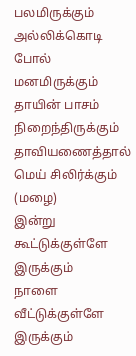பலமிருக்கும்
அல்லிக்கொடி போல் மனமிருக்கும்
தாயின் பாசம் நிறைந்திருக்கும்
தாவியணைத்தால் மெய் சிலிர்க்கும்
(மழை)
இன்று கூட்டுக்குள்ளே இருக்கும்
நாளை வீட்டுக்குள்ளே இருக்கும்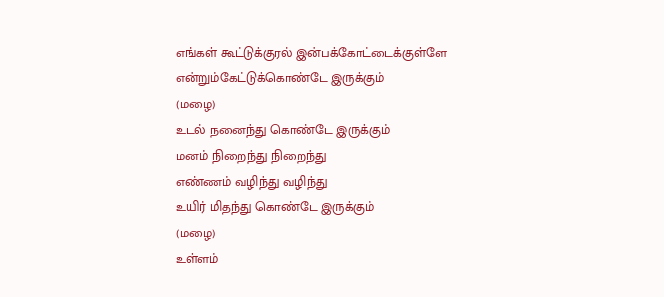எங்கள் கூட்டுக்குரல் இன்பக்கோட்டைக்குள்ளே
என்றும்கேட்டுக்கொண்டே இருக்கும்
(மழை)
உடல் நனைந்து கொண்டே இருக்கும்
மனம் நிறைந்து நிறைந்து
எண்ணம் வழிந்து வழிந்து
உயிர் மிதந்து கொண்டே இருக்கும்
(மழை)
உள்ளம்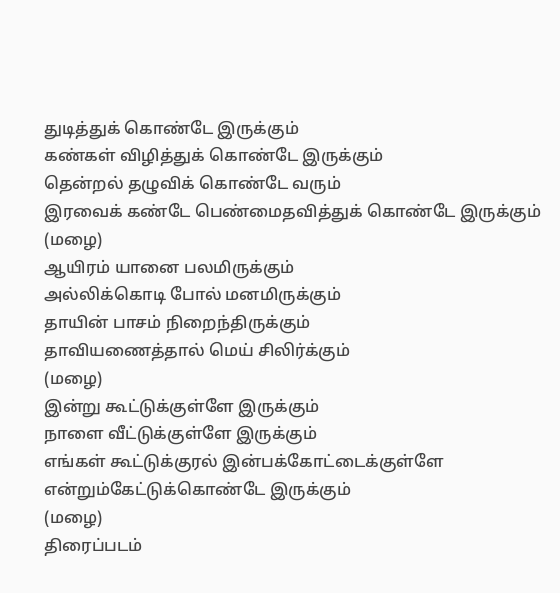துடித்துக் கொண்டே இருக்கும்
கண்கள் விழித்துக் கொண்டே இருக்கும்
தென்றல் தழுவிக் கொண்டே வரும்
இரவைக் கண்டே பெண்மைதவித்துக் கொண்டே இருக்கும்
(மழை)
ஆயிரம் யானை பலமிருக்கும்
அல்லிக்கொடி போல் மனமிருக்கும்
தாயின் பாசம் நிறைந்திருக்கும்
தாவியணைத்தால் மெய் சிலிர்க்கும்
(மழை)
இன்று கூட்டுக்குள்ளே இருக்கும்
நாளை வீட்டுக்குள்ளே இருக்கும்
எங்கள் கூட்டுக்குரல் இன்பக்கோட்டைக்குள்ளே
என்றும்கேட்டுக்கொண்டே இருக்கும்
(மழை)
திரைப்படம்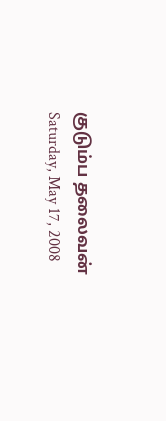குடும்ப தலைவன்
Saturday, May 17, 2008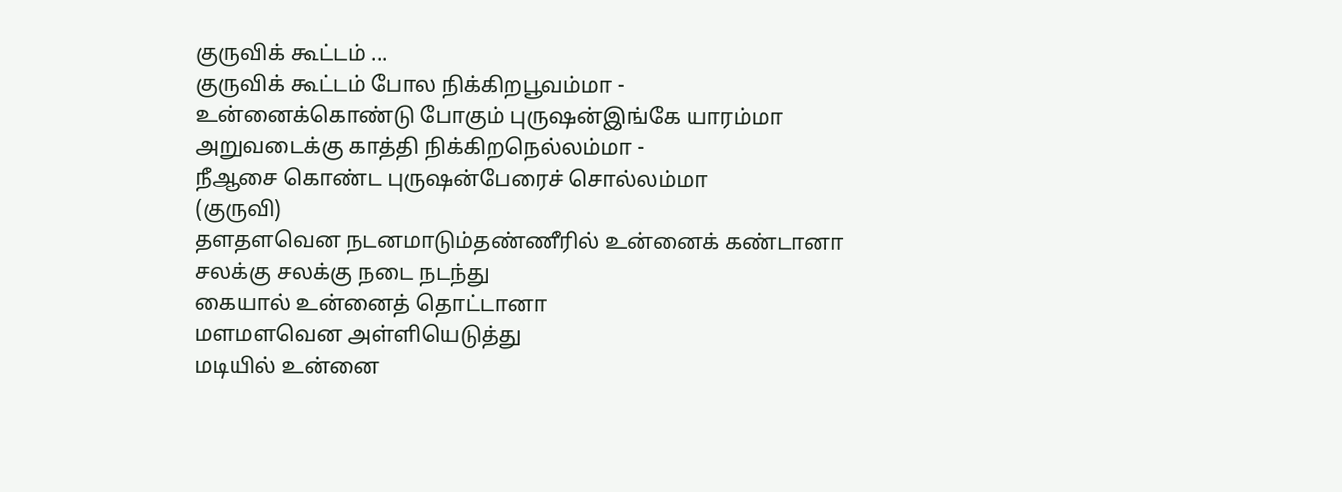குருவிக் கூட்டம் ...
குருவிக் கூட்டம் போல நிக்கிறபூவம்மா -
உன்னைக்கொண்டு போகும் புருஷன்இங்கே யாரம்மா
அறுவடைக்கு காத்தி நிக்கிறநெல்லம்மா -
நீஆசை கொண்ட புருஷன்பேரைச் சொல்லம்மா
(குருவி)
தளதளவென நடனமாடும்தண்ணீரில் உன்னைக் கண்டானா
சலக்கு சலக்கு நடை நடந்து
கையால் உன்னைத் தொட்டானா
மளமளவென அள்ளியெடுத்து
மடியில் உன்னை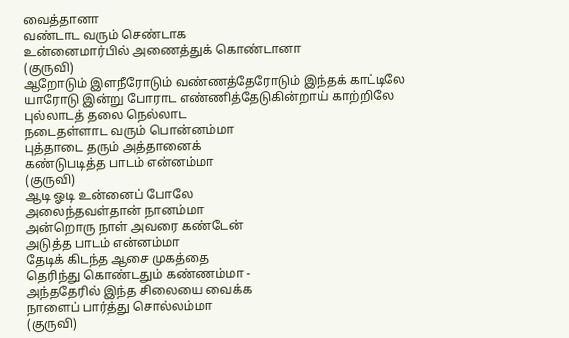வைத்தானா
வண்டாட வரும் செண்டாக
உன்னைமார்பில் அணைத்துக் கொண்டானா
(குருவி)
ஆறோடும் இளநீரோடும் வண்ணத்தேரோடும் இந்தக் காட்டிலே
யாரோடு இன்று போராட எண்ணித்தேடுகின்றாய் காற்றிலே
புல்லாடத் தலை நெல்லாட
நடைதள்ளாட வரும் பொன்னம்மா
புத்தாடை தரும் அத்தானைக்
கண்டுபடித்த பாடம் என்னம்மா
(குருவி)
ஆடி ஓடி உன்னைப் போலே
அலைந்தவள்தான் நானம்மா
அன்றொரு நாள் அவரை கண்டேன்
அடுத்த பாடம் என்னம்மா
தேடிக் கிடந்த ஆசை முகத்தை
தெரிந்து கொண்டதும் கண்ணம்மா -
அந்ததேரில் இந்த சிலையை வைக்க
நாளைப் பார்த்து சொல்லம்மா
(குருவி)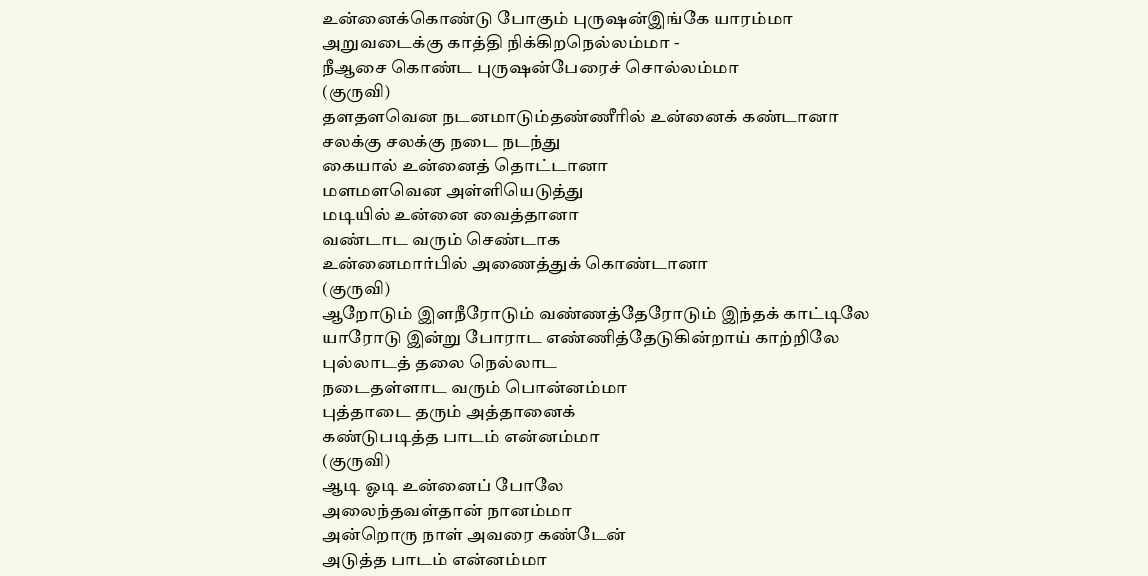உன்னைக்கொண்டு போகும் புருஷன்இங்கே யாரம்மா
அறுவடைக்கு காத்தி நிக்கிறநெல்லம்மா -
நீஆசை கொண்ட புருஷன்பேரைச் சொல்லம்மா
(குருவி)
தளதளவென நடனமாடும்தண்ணீரில் உன்னைக் கண்டானா
சலக்கு சலக்கு நடை நடந்து
கையால் உன்னைத் தொட்டானா
மளமளவென அள்ளியெடுத்து
மடியில் உன்னை வைத்தானா
வண்டாட வரும் செண்டாக
உன்னைமார்பில் அணைத்துக் கொண்டானா
(குருவி)
ஆறோடும் இளநீரோடும் வண்ணத்தேரோடும் இந்தக் காட்டிலே
யாரோடு இன்று போராட எண்ணித்தேடுகின்றாய் காற்றிலே
புல்லாடத் தலை நெல்லாட
நடைதள்ளாட வரும் பொன்னம்மா
புத்தாடை தரும் அத்தானைக்
கண்டுபடித்த பாடம் என்னம்மா
(குருவி)
ஆடி ஓடி உன்னைப் போலே
அலைந்தவள்தான் நானம்மா
அன்றொரு நாள் அவரை கண்டேன்
அடுத்த பாடம் என்னம்மா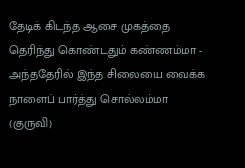தேடிக் கிடந்த ஆசை முகத்தை
தெரிந்து கொண்டதும் கண்ணம்மா -
அந்ததேரில் இந்த சிலையை வைக்க
நாளைப் பார்த்து சொல்லம்மா
(குருவி)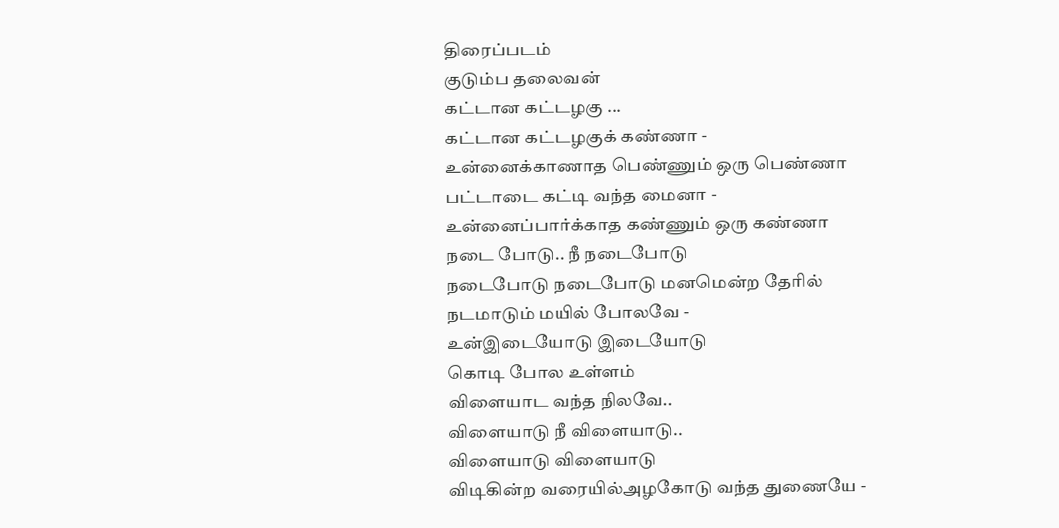திரைப்படம்
குடும்ப தலைவன்
கட்டான கட்டழகு ...
கட்டான கட்டழகுக் கண்ணா -
உன்னைக்காணாத பெண்ணும் ஒரு பெண்ணா
பட்டாடை கட்டி வந்த மைனா -
உன்னைப்பார்க்காத கண்ணும் ஒரு கண்ணா
நடை போடு.. நீ நடைபோடு
நடைபோடு நடைபோடு மனமென்ற தேரில்
நடமாடும் மயில் போலவே -
உன்இடையோடு இடையோடு
கொடி போல உள்ளம்
விளையாட வந்த நிலவே..
விளையாடு நீ விளையாடு..
விளையாடு விளையாடு
விடிகின்ற வரையில்அழகோடு வந்த துணையே -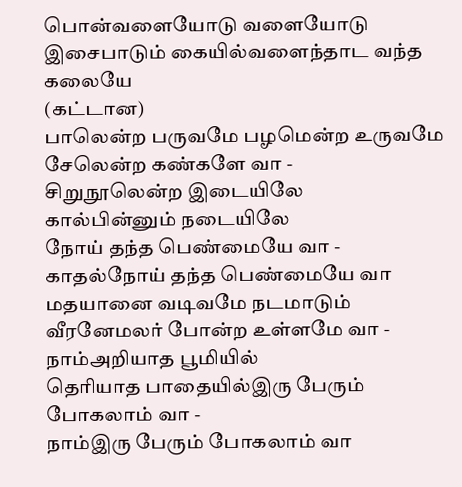பொன்வளையோடு வளையோடு
இசைபாடும் கையில்வளைந்தாட வந்த கலையே
(கட்டான)
பாலென்ற பருவமே பழமென்ற உருவமே
சேலென்ற கண்களே வா -
சிறுநூலென்ற இடையிலே
கால்பின்னும் நடையிலே
நோய் தந்த பெண்மையே வா -
காதல்நோய் தந்த பெண்மையே வா
மதயானை வடிவமே நடமாடும்
வீரனேமலர் போன்ற உள்ளமே வா -
நாம்அறியாத பூமியில்
தெரியாத பாதையில்இரு பேரும் போகலாம் வா -
நாம்இரு பேரும் போகலாம் வா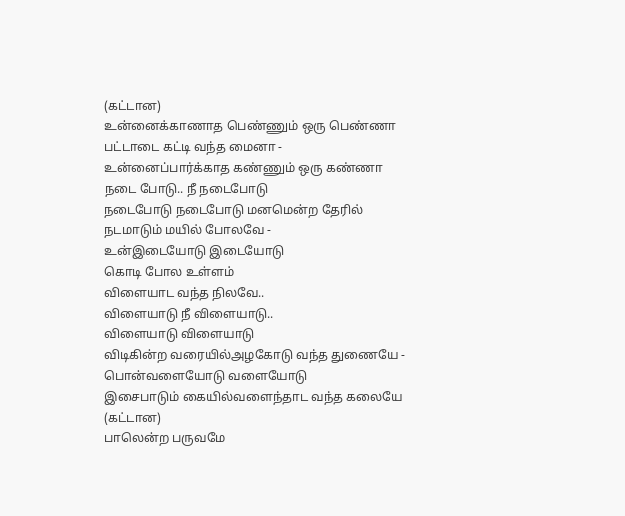(கட்டான)
உன்னைக்காணாத பெண்ணும் ஒரு பெண்ணா
பட்டாடை கட்டி வந்த மைனா -
உன்னைப்பார்க்காத கண்ணும் ஒரு கண்ணா
நடை போடு.. நீ நடைபோடு
நடைபோடு நடைபோடு மனமென்ற தேரில்
நடமாடும் மயில் போலவே -
உன்இடையோடு இடையோடு
கொடி போல உள்ளம்
விளையாட வந்த நிலவே..
விளையாடு நீ விளையாடு..
விளையாடு விளையாடு
விடிகின்ற வரையில்அழகோடு வந்த துணையே -
பொன்வளையோடு வளையோடு
இசைபாடும் கையில்வளைந்தாட வந்த கலையே
(கட்டான)
பாலென்ற பருவமே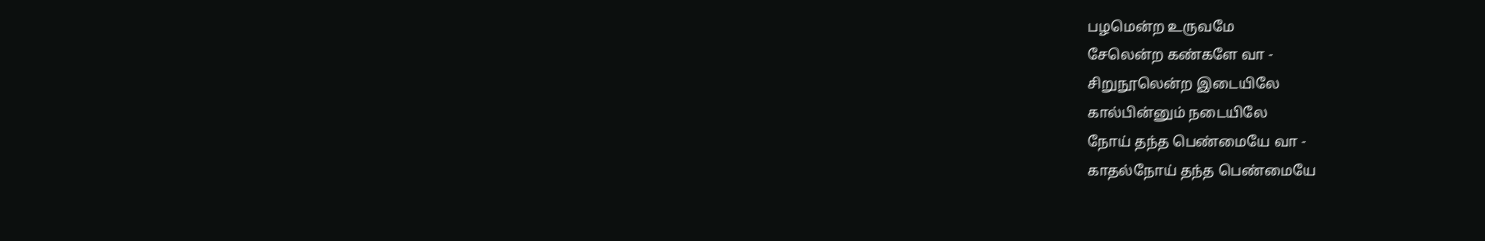பழமென்ற உருவமே
சேலென்ற கண்களே வா -
சிறுநூலென்ற இடையிலே
கால்பின்னும் நடையிலே
நோய் தந்த பெண்மையே வா -
காதல்நோய் தந்த பெண்மையே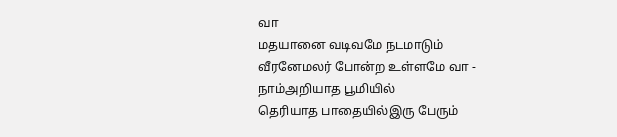வா
மதயானை வடிவமே நடமாடும்
வீரனேமலர் போன்ற உள்ளமே வா -
நாம்அறியாத பூமியில்
தெரியாத பாதையில்இரு பேரும்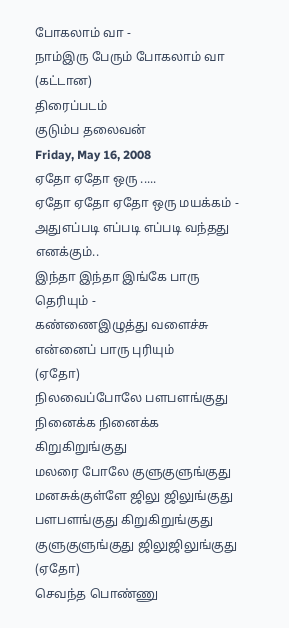போகலாம் வா -
நாம்இரு பேரும் போகலாம் வா
(கட்டான)
திரைப்படம்
குடும்ப தலைவன்
Friday, May 16, 2008
ஏதோ ஏதோ ஒரு .....
ஏதோ ஏதோ ஏதோ ஒரு மயக்கம் -
அதுஎப்படி எப்படி எப்படி வந்தது எனக்கும்..
இந்தா இந்தா இங்கே பாரு தெரியும் -
கண்ணைஇழுத்து வளைச்சு என்னைப் பாரு புரியும்
(ஏதோ)
நிலவைப்போலே பளபளங்குது
நினைக்க நினைக்க கிறுகிறுங்குது
மலரை போலே குளுகுளுங்குது
மனசுக்குள்ளே ஜிலு ஜிலுங்குது
பளபளங்குது கிறுகிறுங்குது
குளுகுளுங்குது ஜிலுஜிலுங்குது
(ஏதோ)
செவந்த பொண்ணு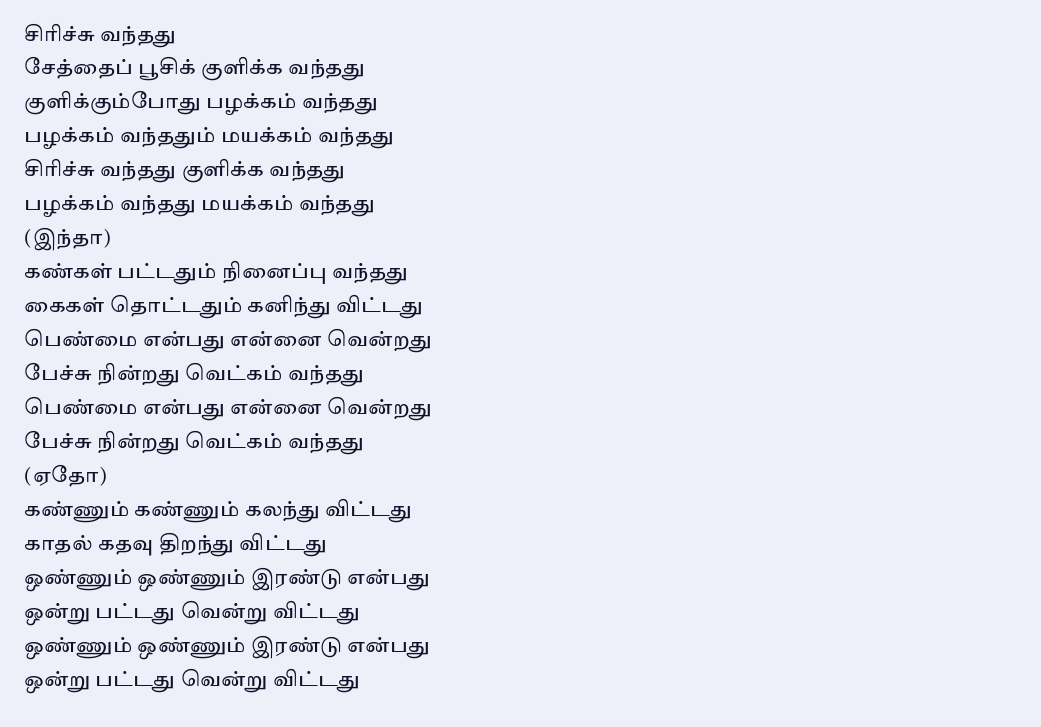சிரிச்சு வந்தது
சேத்தைப் பூசிக் குளிக்க வந்தது
குளிக்கும்போது பழக்கம் வந்தது
பழக்கம் வந்ததும் மயக்கம் வந்தது
சிரிச்சு வந்தது குளிக்க வந்தது
பழக்கம் வந்தது மயக்கம் வந்தது
(இந்தா)
கண்கள் பட்டதும் நினைப்பு வந்தது
கைகள் தொட்டதும் கனிந்து விட்டது
பெண்மை என்பது என்னை வென்றது
பேச்சு நின்றது வெட்கம் வந்தது
பெண்மை என்பது என்னை வென்றது
பேச்சு நின்றது வெட்கம் வந்தது
(ஏதோ)
கண்ணும் கண்ணும் கலந்து விட்டது
காதல் கதவு திறந்து விட்டது
ஒண்ணும் ஒண்ணும் இரண்டு என்பது
ஒன்று பட்டது வென்று விட்டது
ஒண்ணும் ஒண்ணும் இரண்டு என்பது
ஒன்று பட்டது வென்று விட்டது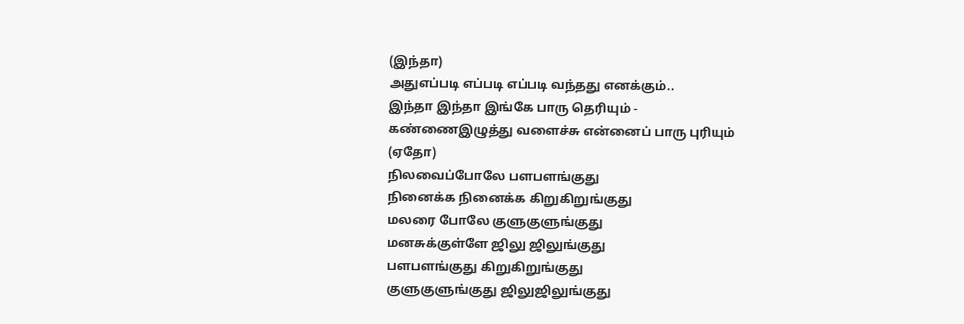(இந்தா)
அதுஎப்படி எப்படி எப்படி வந்தது எனக்கும்..
இந்தா இந்தா இங்கே பாரு தெரியும் -
கண்ணைஇழுத்து வளைச்சு என்னைப் பாரு புரியும்
(ஏதோ)
நிலவைப்போலே பளபளங்குது
நினைக்க நினைக்க கிறுகிறுங்குது
மலரை போலே குளுகுளுங்குது
மனசுக்குள்ளே ஜிலு ஜிலுங்குது
பளபளங்குது கிறுகிறுங்குது
குளுகுளுங்குது ஜிலுஜிலுங்குது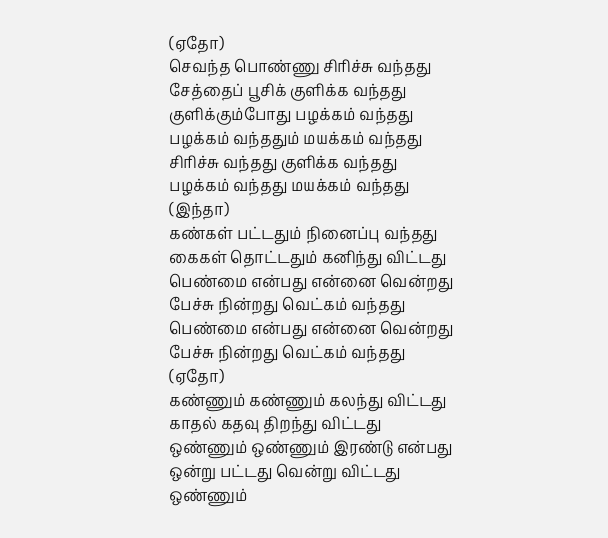(ஏதோ)
செவந்த பொண்ணு சிரிச்சு வந்தது
சேத்தைப் பூசிக் குளிக்க வந்தது
குளிக்கும்போது பழக்கம் வந்தது
பழக்கம் வந்ததும் மயக்கம் வந்தது
சிரிச்சு வந்தது குளிக்க வந்தது
பழக்கம் வந்தது மயக்கம் வந்தது
(இந்தா)
கண்கள் பட்டதும் நினைப்பு வந்தது
கைகள் தொட்டதும் கனிந்து விட்டது
பெண்மை என்பது என்னை வென்றது
பேச்சு நின்றது வெட்கம் வந்தது
பெண்மை என்பது என்னை வென்றது
பேச்சு நின்றது வெட்கம் வந்தது
(ஏதோ)
கண்ணும் கண்ணும் கலந்து விட்டது
காதல் கதவு திறந்து விட்டது
ஒண்ணும் ஒண்ணும் இரண்டு என்பது
ஒன்று பட்டது வென்று விட்டது
ஒண்ணும்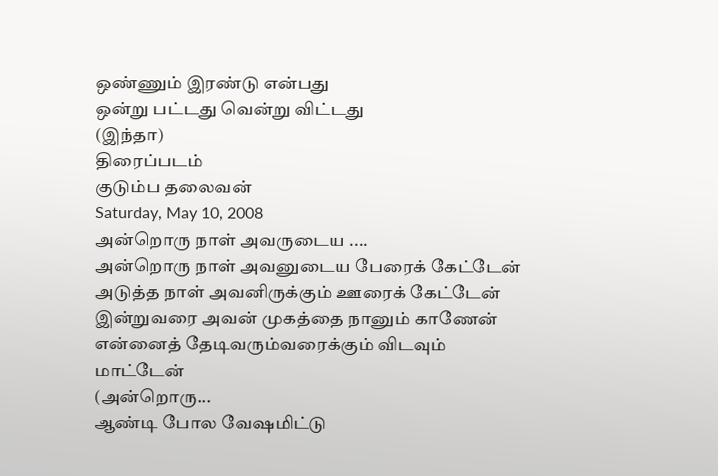ஒண்ணும் இரண்டு என்பது
ஒன்று பட்டது வென்று விட்டது
(இந்தா)
திரைப்படம்
குடும்ப தலைவன்
Saturday, May 10, 2008
அன்றொரு நாள் அவருடைய ....
அன்றொரு நாள் அவனுடைய பேரைக் கேட்டேன்
அடுத்த நாள் அவனிருக்கும் ஊரைக் கேட்டேன் இன்றுவரை அவன் முகத்தை நானும் காணேன்
என்னைத் தேடிவரும்வரைக்கும் விடவும் மாட்டேன்
(அன்றொரு...
ஆண்டி போல வேஷமிட்டு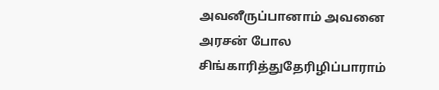அவனீருப்பானாம் அவனை அரசன் போல சிங்காரித்துதேரிழிப்பாராம்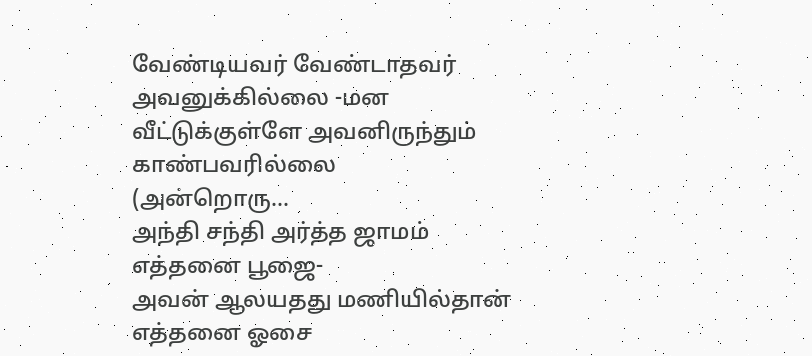வேண்டியவர் வேண்டாதவர் அவனுக்கில்லை -மன
வீட்டுக்குள்ளே அவனிருந்தும் காண்பவரில்லை
(அன்றொரு...
அந்தி சந்தி அர்த்த ஜாமம் எத்தனை பூஜை-
அவன் ஆலயதது மணியில்தான் எத்தனை ஓசை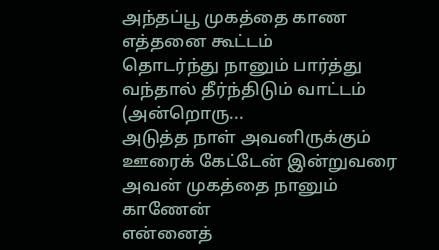அந்தப்பூ முகத்தை காண எத்தனை கூட்டம்
தொடர்ந்து நானும் பார்த்து வந்தால் தீர்ந்திடும் வாட்டம் (அன்றொரு...
அடுத்த நாள் அவனிருக்கும் ஊரைக் கேட்டேன் இன்றுவரை அவன் முகத்தை நானும் காணேன்
என்னைத்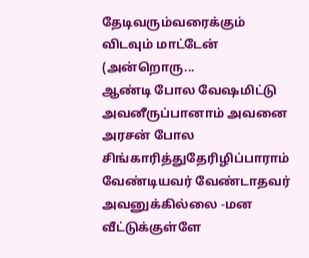தேடிவரும்வரைக்கும் விடவும் மாட்டேன்
(அன்றொரு...
ஆண்டி போல வேஷமிட்டு அவனீருப்பானாம் அவனை அரசன் போல சிங்காரித்துதேரிழிப்பாராம்
வேண்டியவர் வேண்டாதவர் அவனுக்கில்லை -மன
வீட்டுக்குள்ளே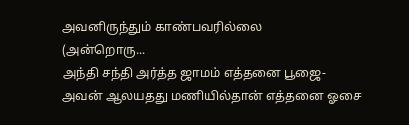அவனிருந்தும் காண்பவரில்லை
(அன்றொரு...
அந்தி சந்தி அர்த்த ஜாமம் எத்தனை பூஜை-
அவன் ஆலயதது மணியில்தான் எத்தனை ஓசை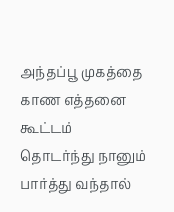அந்தப்பூ முகத்தை காண எத்தனை கூட்டம்
தொடர்ந்து நானும் பார்த்து வந்தால்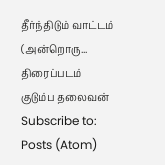தீர்ந்திடும் வாட்டம் (அன்றொரு...
திரைப்படம்
குடும்ப தலைவன்
Subscribe to:
Posts (Atom)